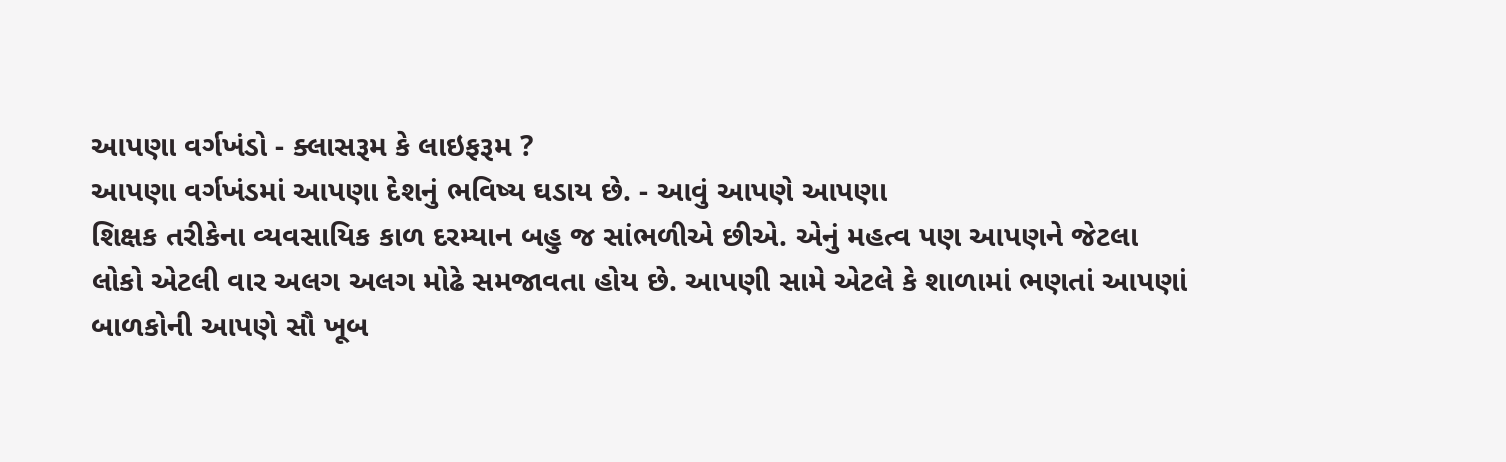આપણા વર્ગખંડો - ક્લાસરૂમ કે લાઇફરૂમ ?
આપણા વર્ગખંડમાં આપણા દેશનું ભવિષ્ય ઘડાય છે. - આવું આપણે આપણા
શિક્ષક તરીકેના વ્યવસાયિક કાળ દરમ્યાન બહુ જ સાંભળીએ છીએ. એનું મહત્વ પણ આપણને જેટલા
લોકો એટલી વાર અલગ અલગ મોઢે સમજાવતા હોય છે. આપણી સામે એટલે કે શાળામાં ભણતાં આપણાં
બાળકોની આપણે સૌ ખૂબ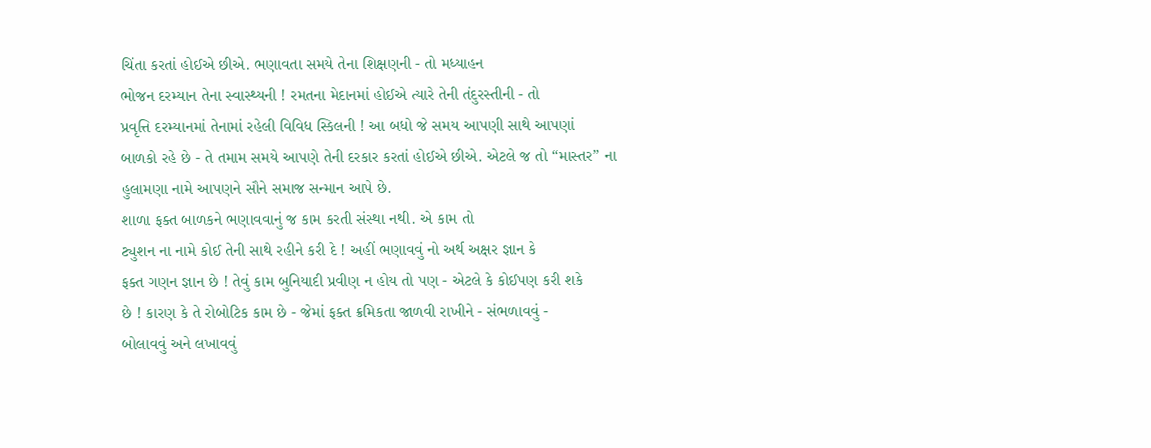ચિંતા કરતાં હોઈએ છીએ. ભણાવતા સમયે તેના શિક્ષણની - તો મધ્યાહન
ભોજન દરમ્યાન તેના સ્વાસ્થ્યની ! રમતના મેદાનમાં હોઈએ ત્યારે તેની તંદુરસ્તીની - તો
પ્રવૃત્તિ દરમ્યાનમાં તેનામાં રહેલી વિવિધ સ્કિલની ! આ બધો જે સમય આપણી સાથે આપણાં
બાળકો રહે છે - તે તમામ સમયે આપણે તેની દરકાર કરતાં હોઈએ છીએ. એટલે જ તો “માસ્તર” ના
હુલામણા નામે આપણને સૌને સમાજ સન્માન આપે છે.
શાળા ફક્ત બાળકને ભણાવવાનું જ કામ કરતી સંસ્થા નથી. એ કામ તો
ટ્યુશન ના નામે કોઈ તેની સાથે રહીને કરી દે ! અહીં ભણાવવું નો અર્થ અક્ષર જ્ઞાન કે
ફક્ત ગણન જ્ઞાન છે ! તેવું કામ બુનિયાદી પ્રવીણ ન હોય તો પણ - એટલે કે કોઈપણ કરી શકે
છે ! કારણ કે તે રોબોટિક કામ છે - જેમાં ફક્ત ક્રમિકતા જાળવી રાખીને - સંભળાવવું -
બોલાવવું અને લખાવવું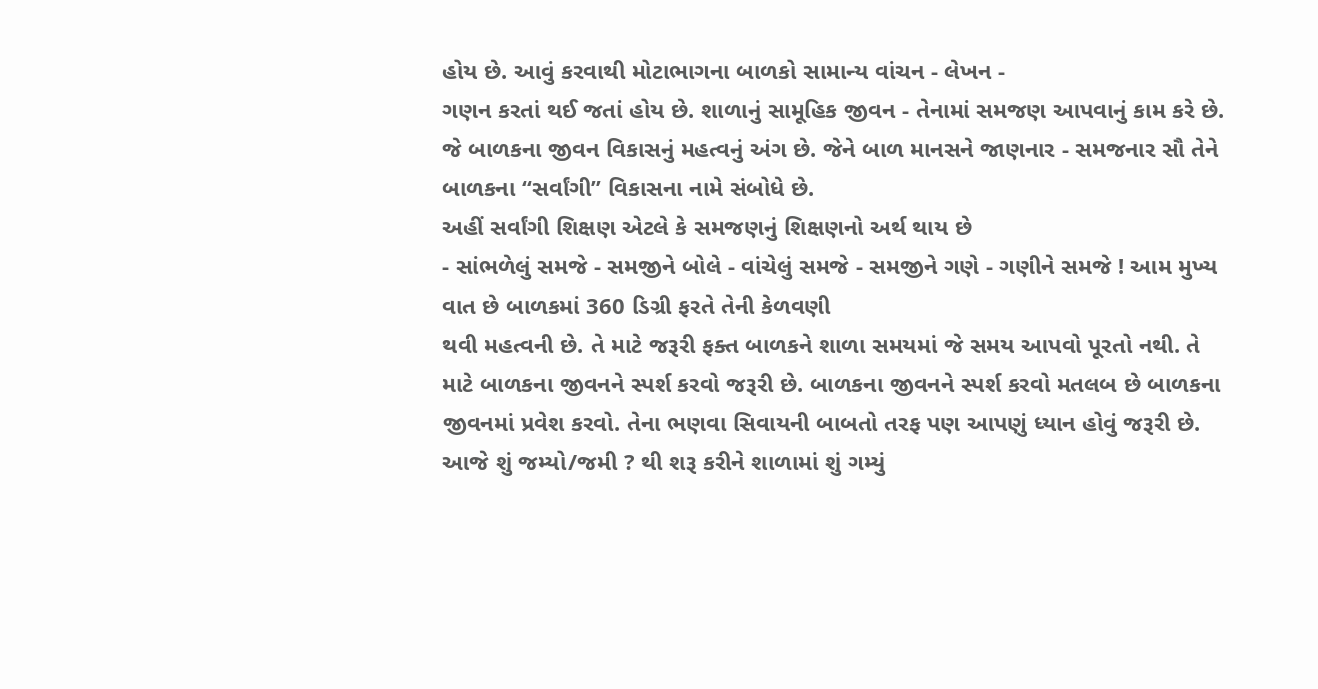હોય છે. આવું કરવાથી મોટાભાગના બાળકો સામાન્ય વાંચન - લેખન -
ગણન કરતાં થઈ જતાં હોય છે. શાળાનું સામૂહિક જીવન - તેનામાં સમજણ આપવાનું કામ કરે છે.
જે બાળકના જીવન વિકાસનું મહત્વનું અંગ છે. જેને બાળ માનસને જાણનાર - સમજનાર સૌ તેને
બાળકના “સર્વાંગી” વિકાસના નામે સંબોધે છે.
અહીં સર્વાંગી શિક્ષણ એટલે કે સમજણનું શિક્ષણનો અર્થ થાય છે
- સાંભળેલું સમજે - સમજીને બોલે - વાંચેલું સમજે - સમજીને ગણે - ગણીને સમજે ! આમ મુખ્ય
વાત છે બાળકમાં 360 ડિગ્રી ફરતે તેની કેળવણી
થવી મહત્વની છે. તે માટે જરૂરી ફક્ત બાળકને શાળા સમયમાં જે સમય આપવો પૂરતો નથી. તે
માટે બાળકના જીવનને સ્પર્શ કરવો જરૂરી છે. બાળકના જીવનને સ્પર્શ કરવો મતલબ છે બાળકના
જીવનમાં પ્રવેશ કરવો. તેના ભણવા સિવાયની બાબતો તરફ પણ આપણું ધ્યાન હોવું જરૂરી છે.
આજે શું જમ્યો/જમી ? થી શરૂ કરીને શાળામાં શું ગમ્યું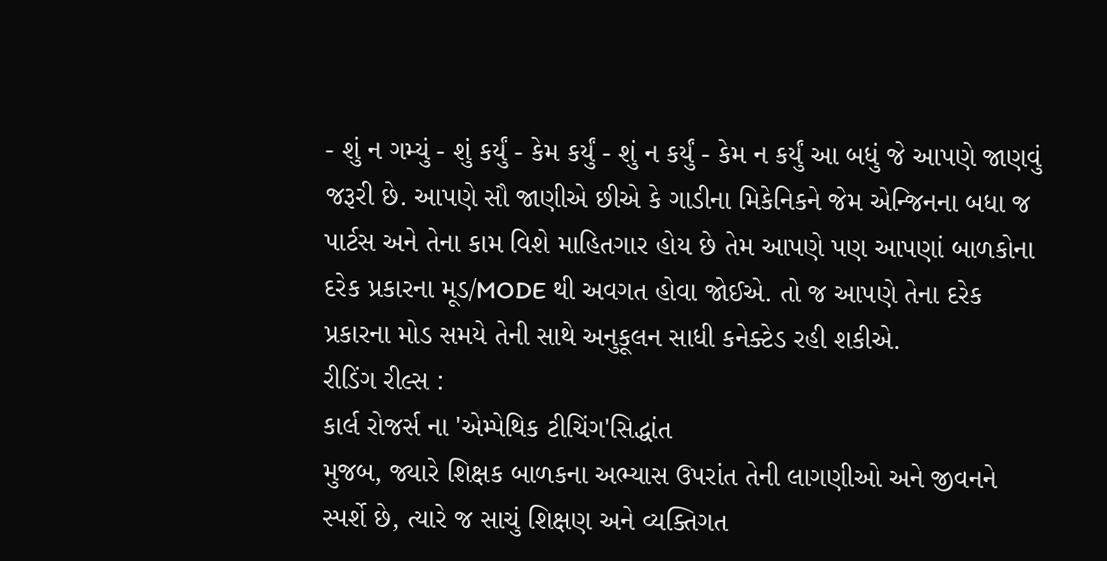- શું ન ગમ્યું - શું કર્યું - કેમ કર્યું - શું ન કર્યું - કેમ ન કર્યું આ બધું જે આપણે જાણવું જરૂરી છે. આપણે સૌ જાણીએ છીએ કે ગાડીના મિકેનિકને જેમ એન્જિનના બધા જ પાર્ટસ અને તેના કામ વિશે માહિતગાર હોય છે તેમ આપણે પણ આપણાં બાળકોના દરેક પ્રકારના મૂડ/MODE થી અવગત હોવા જોઈએ. તો જ આપણે તેના દરેક પ્રકારના મોડ સમયે તેની સાથે અનુકૂલન સાધી કનેક્ટેડ રહી શકીએ.
રીડિંગ રીલ્સ :
કાર્લ રોજર્સ ના 'એમ્પેથિક ટીચિંગ'સિદ્ધાંત
મુજબ, જ્યારે શિક્ષક બાળકના અભ્યાસ ઉપરાંત તેની લાગણીઓ અને જીવનને
સ્પર્શે છે, ત્યારે જ સાચું શિક્ષણ અને વ્યક્તિગત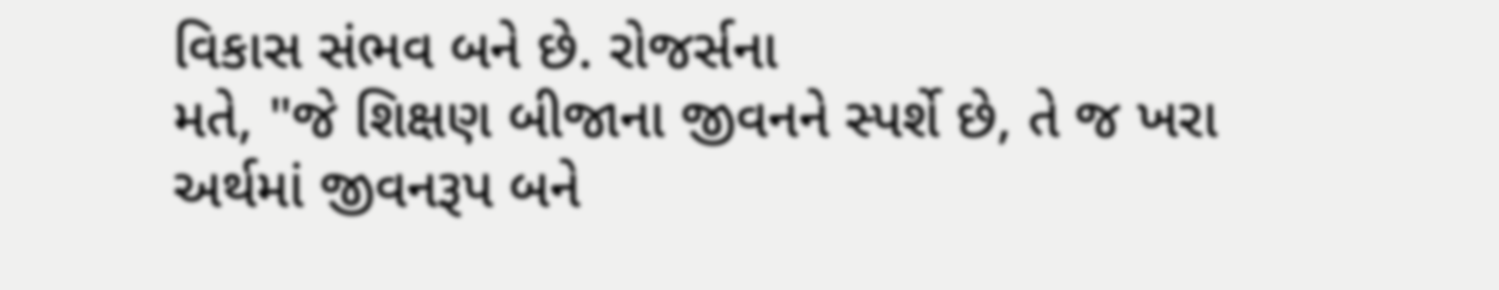વિકાસ સંભવ બને છે. રોજર્સના
મતે, "જે શિક્ષણ બીજાના જીવનને સ્પર્શે છે, તે જ ખરા
અર્થમાં જીવનરૂપ બને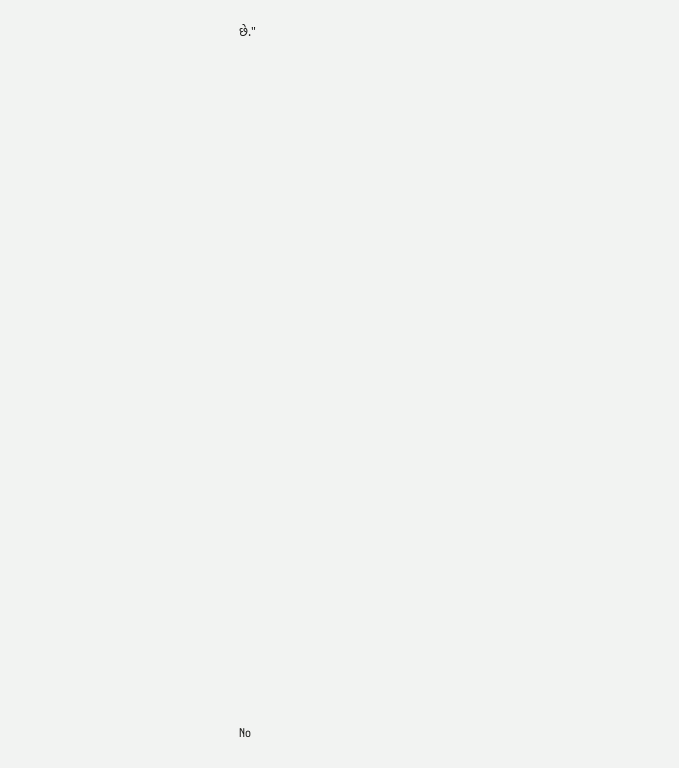છે."





























No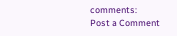comments:
Post a Comment